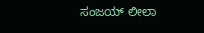ಸಂಜಯ್ ಲೀಲಾ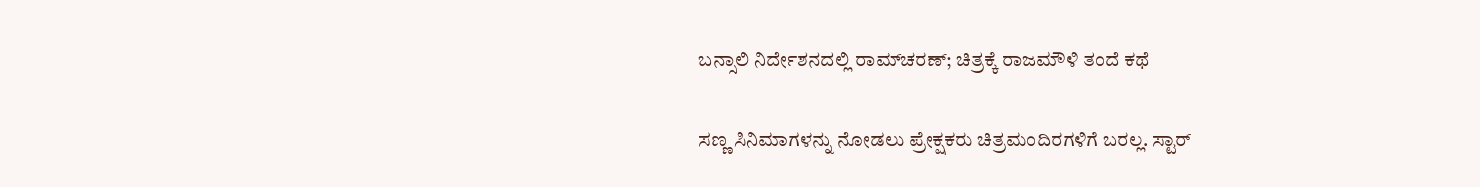ಬನ್ಸಾಲಿ ನಿರ್ದೇಶನದಲ್ಲಿ ರಾಮ್‌ಚರಣ್; ಚಿತ್ರಕ್ಕೆ ರಾಜಮೌಳಿ ತಂದೆ ಕಥೆ

ಸಣ್ಣ ಸಿನಿಮಾಗಳನ್ನು ನೋಡಲು ಪ್ರೇಕ್ಷಕರು ಚಿತ್ರಮಂದಿರಗಳಿಗೆ ಬರಲ್ಲ. ಸ್ಟಾರ್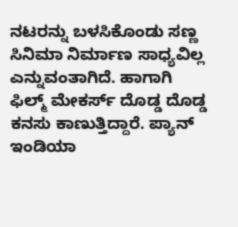ನಟರನ್ನು ಬಳಸಿಕೊಂಡು ಸಣ್ಣ ಸಿನಿಮಾ ನಿರ್ಮಾಣ ಸಾಧ್ಯವಿಲ್ಲ ಎನ್ನುವಂತಾಗಿದೆ. ಹಾಗಾಗಿ ಫಿಲ್ಮ್ ಮೇಕರ್ಸ್ ದೊಡ್ಡ ದೊಡ್ಡ ಕನಸು ಕಾಣುತ್ತಿದ್ದಾರೆ. ಪ್ಯಾನ್ ಇಂಡಿಯಾ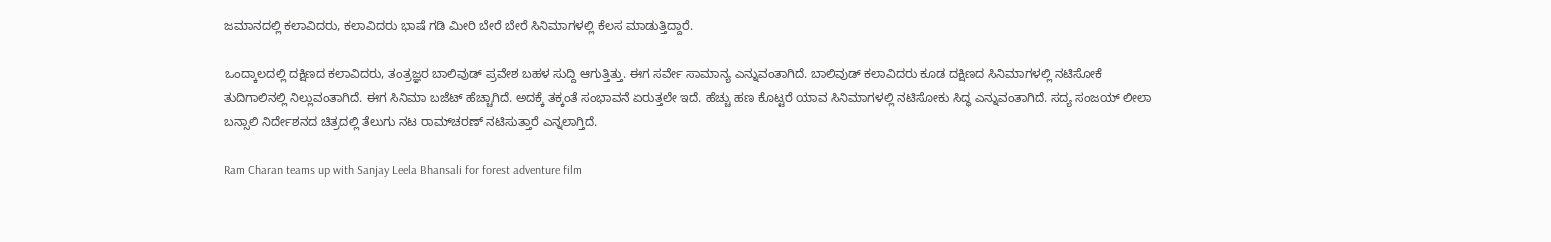ಜಮಾನದಲ್ಲಿ ಕಲಾವಿದರು, ಕಲಾವಿದರು ಭಾಷೆ ಗಡಿ ಮೀರಿ ಬೇರೆ ಬೇರೆ ಸಿನಿಮಾಗಳಲ್ಲಿ ಕೆಲಸ ಮಾಡುತ್ತಿದ್ದಾರೆ.

ಒಂದ್ಕಾಲದಲ್ಲಿ ದಕ್ಷಿಣದ ಕಲಾವಿದರು, ತಂತ್ರಜ್ಞರ ಬಾಲಿವುಡ್ ಪ್ರವೇಶ ಬಹಳ ಸುದ್ದಿ ಆಗುತ್ತಿತ್ತು. ಈಗ ಸರ್ವೇ ಸಾಮಾನ್ಯ ಎನ್ನುವಂತಾಗಿದೆ. ಬಾಲಿವುಡ್ ಕಲಾವಿದರು ಕೂಡ ದಕ್ಷಿಣದ ಸಿನಿಮಾಗಳಲ್ಲಿ ನಟಿಸೋಕೆ ತುದಿಗಾಲಿನಲ್ಲಿ ನಿಲ್ಲುವಂತಾಗಿದೆ. ಈಗ ಸಿನಿಮಾ ಬಜೆಟ್ ಹೆಚ್ಚಾಗಿದೆ. ಅದಕ್ಕೆ ತಕ್ಕಂತೆ ಸಂಭಾವನೆ ಏರುತ್ತಲೇ ಇದೆ. ಹೆಚ್ಚು ಹಣ ಕೊಟ್ಟರೆ ಯಾವ ಸಿನಿಮಾಗಳಲ್ಲಿ ನಟಿಸೋಕು ಸಿದ್ಧ ಎನ್ನುವಂತಾಗಿದೆ. ಸದ್ಯ ಸಂಜಯ್ ಲೀಲಾ ಬನ್ಸಾಲಿ ನಿರ್ದೇಶನದ ಚಿತ್ರದಲ್ಲಿ ತೆಲುಗು ನಟ ರಾಮ್‌ಚರಣ್ ನಟಿಸುತ್ತಾರೆ ಎನ್ನಲಾಗ್ತಿದೆ.

Ram Charan teams up with Sanjay Leela Bhansali for forest adventure film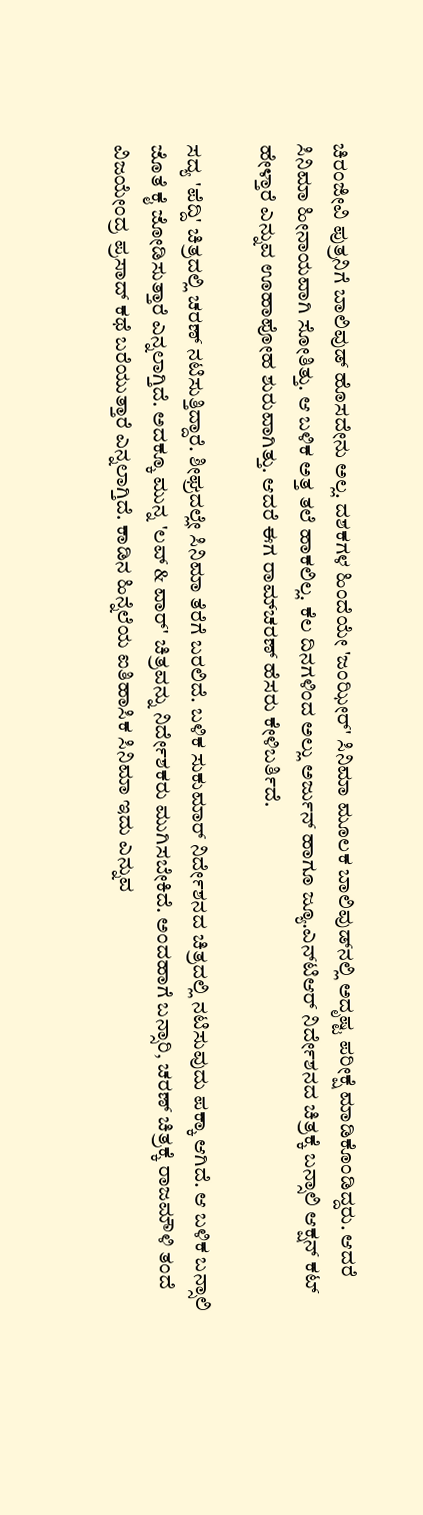ಚಿರಂಜೀವಿ ಪುತ್ರನಿಗೆ ಬಾಲಿವುಡ್ ಹೊಸದೇನು ಅಲ್ಲ. ದಶಕಗಳ ಹಿಂದೆಯೇ 'ಜಂಝೀರ್' ಸಿನಿಮಾ ಮೂಲಕ ಬಾಲಿವುಡ್‌ನಲ್ಲಿ ಅದೃಷ್ಟ ಪರೀಕ್ಷೆ ಮಾಡಿಕೊಂಡಿದ್ದರು. ಆದರೆ ಸಿನಿಮಾ ಹೀನಾಯವಾಗಿ ಸೋತಿತ್ತು. ಆ ಬಳಿಕ ಅತ್ತ ತಲೆ ಹಾಕಲಿಲ್ಲ. ಕೆಲ ದಿನಗಳಿಂದ ಅಲ್ಲು ಅರ್ಜುನ್ ಹಾಗೂ ಜ್ಯೂ.ಎನ್‌ಟಿಆರ್ ನಿರ್ದೇಶನದ ಚಿತ್ರಕ್ಕೆ ಬನ್ಸಾಲಿ ಆಕ್ಷನ್ ಕಟ್ ಹೇಳ್ತಾರೆ ಎನ್ನುವ ಊಹಾಪೋಹ ಶುರುವಾಗಿತ್ತು. ಆದರೆ ಈಗ ರಾಮ್‌ಚರಣ್ ಹೆಸರು ಕೇಳಿಬರ್ತಿದೆ.

ಸದ್ಯ 'ಪೆದ್ದಿ' ಚಿತ್ರದಲ್ಲಿ ಚರಣ್ ನಟಿಸುತ್ತಿದ್ದಾರೆ. ಶೀಘ್ರದಲ್ಲೇ ಸಿನಿಮಾ ತೆರೆಗೆ ಬರಲಿದೆ. ಬಳಿಕ ಸುಕುಮಾರ್ ನಿರ್ದೇಶನದ ಚಿತ್ರದಲ್ಲಿ ನಟಿಸುವುದು ಪಕ್ಕಾ ಆಗಿದೆ. ಆ ಬಳಿಕ ಬನ್ಸಾಲಿ ಜೊತೆ ಕೈ ಜೋಡಿಸುತ್ತಾರೆ ಎನ್ನಲಾಗ್ತಿದೆ. ಅದಕ್ಕೂ ಮುನ್ನ 'ಲವ್ & ವಾರ್' ಚಿತ್ರವನ್ನು ನಿರ್ದೇಶಕರು ಮುಗಿಸಬೇಕಿದೆ. ಅಂದಹಾಗೆ ಬನ್ಸಾರಿ, ಚರಣ್ ಚಿತ್ರಕ್ಕೆ ರಾಜಮೌಳಿ ತಂದೆ ವಿಜಯೇಂದ್ರ ಪ್ರಸಾದ್ ಕಥೆ ಬರೆಯುತ್ತಾರೆ ಎನ್ನಲಾಗ್ತಿದೆ. ಕಾಡಿನ ಹಿನ್ನೆಲೆಯ ಐತಿಹಾಸಿಕ ಸಿನಿಮಾ ಇದು ಎನ್ನುವ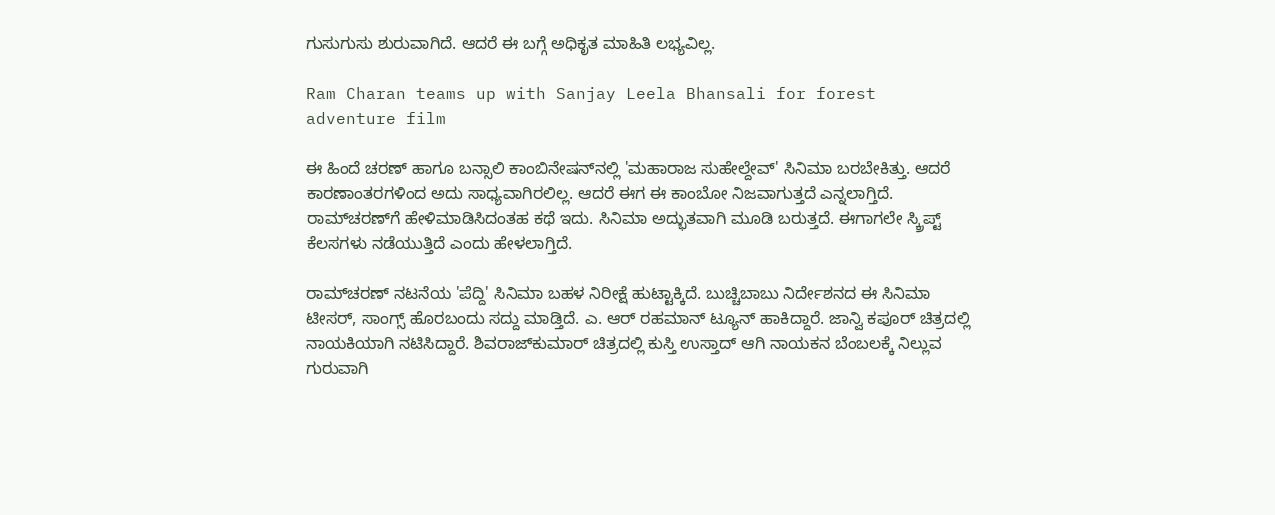ಗುಸುಗುಸು ಶುರುವಾಗಿದೆ. ಆದರೆ ಈ ಬಗ್ಗೆ ಅಧಿಕೃತ ಮಾಹಿತಿ ಲಭ್ಯವಿಲ್ಲ.

Ram Charan teams up with Sanjay Leela Bhansali for forest adventure film

ಈ ಹಿಂದೆ ಚರಣ್ ಹಾಗೂ ಬನ್ಸಾಲಿ ಕಾಂಬಿನೇಷನ್‌ನಲ್ಲಿ 'ಮಹಾರಾಜ ಸುಹೇಲ್ದೇವ್' ಸಿನಿಮಾ ಬರಬೇಕಿತ್ತು. ಆದರೆ ಕಾರಣಾಂತರಗಳಿಂದ ಅದು ಸಾಧ್ಯವಾಗಿರಲಿಲ್ಲ. ಆದರೆ ಈಗ ಈ ಕಾಂಬೋ ನಿಜವಾಗುತ್ತದೆ ಎನ್ನಲಾಗ್ತಿದೆ. ರಾಮ್‌ಚರಣ್‌ಗೆ ಹೇಳಿಮಾಡಿಸಿದಂತಹ ಕಥೆ ಇದು. ಸಿನಿಮಾ ಅದ್ಭುತವಾಗಿ ಮೂಡಿ ಬರುತ್ತದೆ. ಈಗಾಗಲೇ ಸ್ಕ್ರಿಪ್ಟ್ ಕೆಲಸಗಳು ನಡೆಯುತ್ತಿದೆ ಎಂದು ಹೇಳಲಾಗ್ತಿದೆ.

ರಾಮ್‌ಚರಣ್ ನಟನೆಯ 'ಪೆದ್ದಿ' ಸಿನಿಮಾ ಬಹಳ ನಿರೀಕ್ಷೆ ಹುಟ್ಟಾಕ್ಕಿದೆ. ಬುಚ್ಚಿಬಾಬು ನಿರ್ದೇಶನದ ಈ ಸಿನಿಮಾ ಟೀಸರ್, ಸಾಂಗ್ಸ್ ಹೊರಬಂದು ಸದ್ದು ಮಾಡ್ತಿದೆ. ಎ. ಆರ್ ರಹಮಾನ್ ಟ್ಯೂನ್ ಹಾಕಿದ್ದಾರೆ. ಜಾನ್ವಿ ಕಪೂರ್ ಚಿತ್ರದಲ್ಲಿ ನಾಯಕಿಯಾಗಿ ನಟಿಸಿದ್ದಾರೆ. ಶಿವರಾಜ್‌ಕುಮಾರ್ ಚಿತ್ರದಲ್ಲಿ ಕುಸ್ತಿ ಉಸ್ತಾದ್ ಆಗಿ ನಾಯಕನ ಬೆಂಬಲಕ್ಕೆ ನಿಲ್ಲುವ ಗುರುವಾಗಿ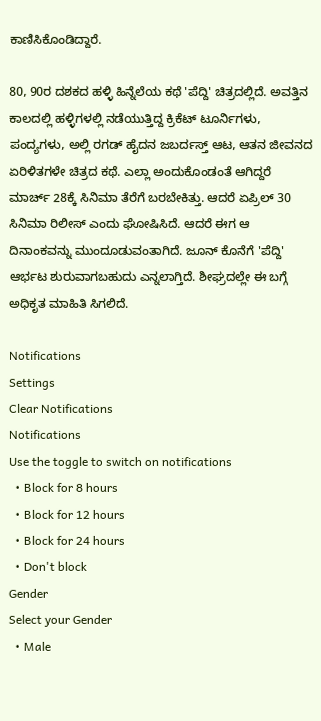ಕಾಣಿಸಿಕೊಂಡಿದ್ದಾರೆ.

80, 90ರ ದಶಕದ ಹಳ್ಳಿ ಹಿನ್ನೆಲೆಯ ಕಥೆ 'ಪೆದ್ದಿ' ಚಿತ್ರದಲ್ಲಿದೆ. ಅವತ್ತಿನ ಕಾಲದಲ್ಲಿ ಹಳ್ಳಿಗಳಲ್ಲಿ ನಡೆಯುತ್ತಿದ್ದ ಕ್ರಿಕೆಟ್ ಟೂರ್ನಿಗಳು, ಪಂದ್ಯಗಳು, ಅಲ್ಲಿ ರಗಡ್ ಹೈದನ ಜಬರ್ದಸ್ತ್ ಆಟ, ಆತನ ಜೀವನದ ಏರಿಳಿತಗಳೇ ಚಿತ್ರದ ಕಥೆ. ಎಲ್ಲಾ ಅಂದುಕೊಂಡಂತೆ ಆಗಿದ್ದರೆ ಮಾರ್ಚ್ 28ಕ್ಕೆ ಸಿನಿಮಾ ತೆರೆಗೆ ಬರಬೇಕಿತ್ತು. ಆದರೆ ಏಪ್ರಿಲ್ 30 ಸಿನಿಮಾ ರಿಲೀಸ್ ಎಂದು ಘೋಷಿಸಿದೆ. ಆದರೆ ಈಗ ಆ ದಿನಾಂಕವನ್ನು ಮುಂದೂಡುವಂತಾಗಿದೆ. ಜೂನ್ ಕೊನೆಗೆ 'ಪೆದ್ದಿ' ಆರ್ಭಟ ಶುರುವಾಗಬಹುದು ಎನ್ನಲಾಗ್ತಿದೆ. ಶೀಘ್ರದಲ್ಲೇ ಈ ಬಗ್ಗೆ ಅಧಿಕೃತ ಮಾಹಿತಿ ಸಿಗಲಿದೆ.

Notifications
Settings
Clear Notifications
Notifications
Use the toggle to switch on notifications
  • Block for 8 hours
  • Block for 12 hours
  • Block for 24 hours
  • Don't block
Gender
Select your Gender
  • Male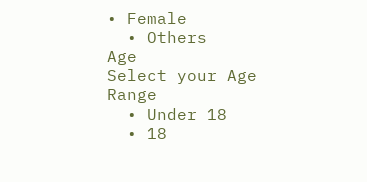• Female
  • Others
Age
Select your Age Range
  • Under 18
  • 18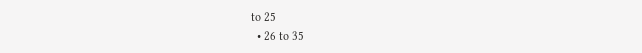to 25
  • 26 to 35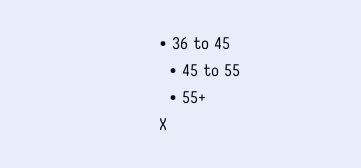• 36 to 45
  • 45 to 55
  • 55+
X